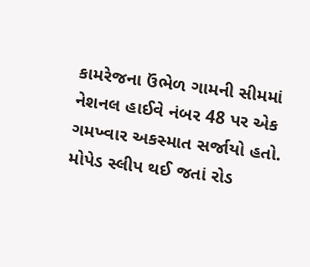કામરેજના ઉંભેળ ગામની સીમમાં નેશનલ હાઈવે નંબર 48 પર એક ગમખ્વાર અકસ્માત સર્જાયો હતો. મોપેડ સ્લીપ થઈ જતાં રોડ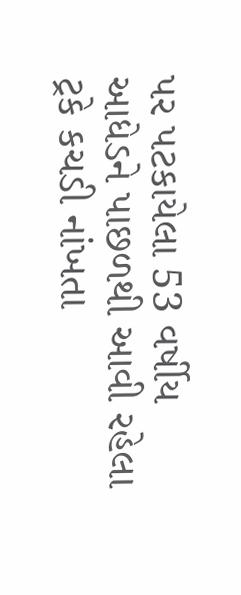પર પટકાયેલા 53 વર્ષીય આધેડને પાછળથી આવી રહેલા ટ્રકે કચડી નાંખતા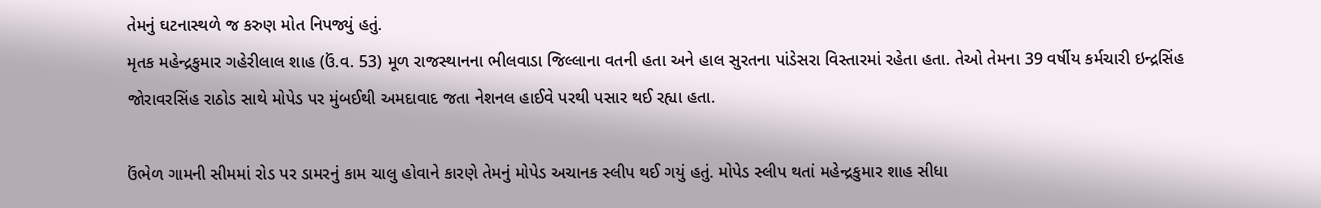તેમનું ઘટનાસ્થળે જ કરુણ મોત નિપજ્યું હતું.
મૃતક મહેન્દ્રકુમાર ગહેરીલાલ શાહ (ઉં.વ. 53) મૂળ રાજસ્થાનના ભીલવાડા જિલ્લાના વતની હતા અને હાલ સુરતના પાંડેસરા વિસ્તારમાં રહેતા હતા. તેઓ તેમના 39 વર્ષીય કર્મચારી ઇન્દ્રસિંહ જોરાવરસિંહ રાઠોડ સાથે મોપેડ પર મુંબઈથી અમદાવાદ જતા નેશનલ હાઈવે પરથી પસાર થઈ રહ્યા હતા.

ઉંભેળ ગામની સીમમાં રોડ પર ડામરનું કામ ચાલુ હોવાને કારણે તેમનું મોપેડ અચાનક સ્લીપ થઈ ગયું હતું. મોપેડ સ્લીપ થતાં મહેન્દ્રકુમાર શાહ સીધા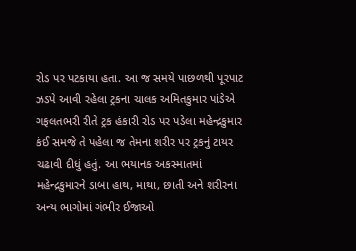રોડ પર પટકાયા હતા. આ જ સમયે પાછળથી પૂરપાટ ઝડપે આવી રહેલા ટ્રકના ચાલક અમિતકુમાર પાંડેએ ગફલતભરી રીતે ટ્રક હંકારી રોડ પર પડેલા મહેન્દ્રકુમાર કંઈ સમજે તે પહેલા જ તેમના શરીર પર ટ્રકનું ટાયર ચઢાવી દીધું હતું. આ ભયાનક અકસ્માતમાં મહેન્દ્રકુમારને ડાબા હાથ, માથા, છાતી અને શરીરના અન્ય ભાગોમાં ગંભીર ઈજાઓ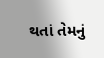થતાં તેમનું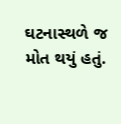ઘટનાસ્થળે જ મોત થયું હતું.